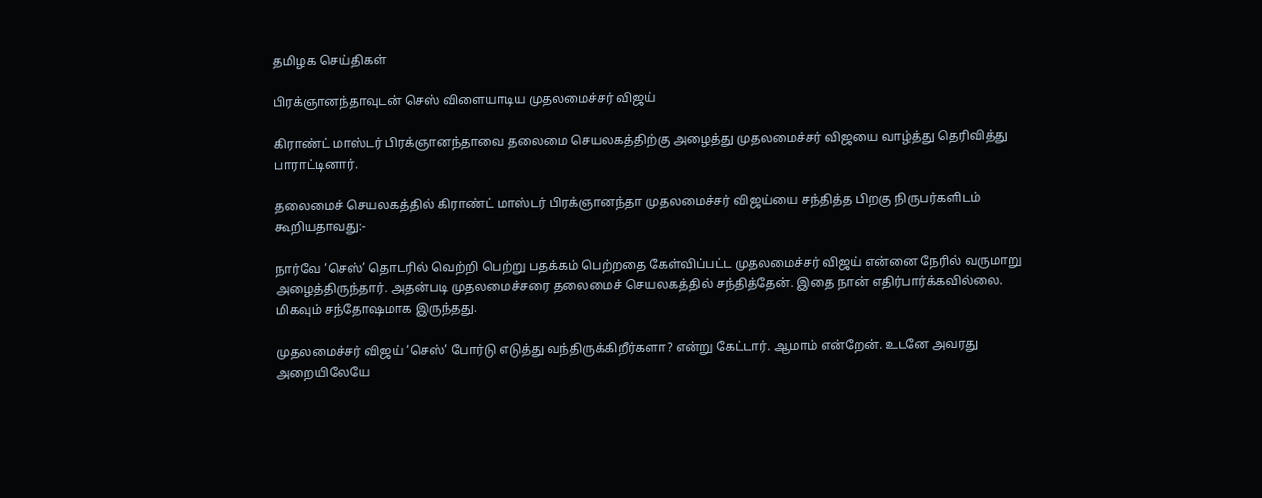தமிழக செய்திகள்

பிரக்ஞானந்தாவுடன் செஸ் விளையாடிய முதலமைச்சர் விஜய்

கிராண்ட் மாஸ்டர் பிரக்ஞானந்தாவை தலைமை செயலகத்திற்கு அழைத்து முதலமைச்சர் விஜயை வாழ்த்து தெரிவித்து பாராட்டினார்.

தலைமைச் செயலகத்தில் கிராண்ட் மாஸ்டர் பிரக்ஞானந்தா முதலமைச்சர் விஜய்யை சந்தித்த பிறகு நிருபர்களிடம் கூறியதாவது:-

நார்வே ‘செஸ்’ தொடரில் வெற்றி பெற்று பதக்கம் பெற்றதை கேள்விப்பட்ட முதலமைச்சர் விஜய் என்னை நேரில் வருமாறு அழைத்திருந்தார். அதன்படி முதலமைச்சரை தலைமைச் செயலகத்தில் சந்தித்தேன். இதை நான் எதிர்பார்க்கவில்லை. மிகவும் சந்தோஷமாக இருந்தது.

முதலமைச்சர் விஜய் ‘செஸ்’ போர்டு எடுத்து வந்திருக்கிறீர்களா? என்று கேட்டார். ஆமாம் என்றேன். உடனே அவரது அறையிலேயே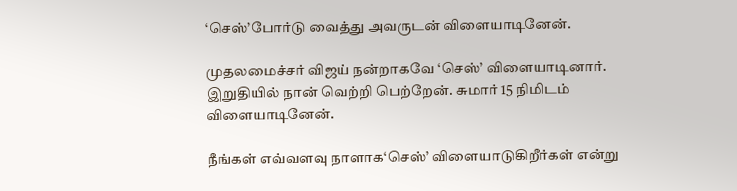‘செஸ்’போர்டு வைத்து அவருடன் விளையாடினேன்.

முதலமைச்சர் விஜய் நன்றாகவே ‘செஸ்’ விளையாடினார். இறுதியில் நான் வெற்றி பெற்றேன். சுமார் 15 நிமிடம் விளையாடினேன்.

நீங்கள் எவ்வளவு நாளாக‘செஸ்’ விளையாடுகிறீர்கள் என்று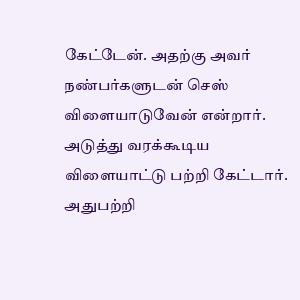கேட்டேன். அதற்கு அவர் நண்பர்களுடன் செஸ் விளையாடுவேன் என்றார். அடுத்து வரக்கூடிய விளையாட்டு பற்றி கேட்டார். அதுபற்றி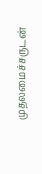முதலமைச்சருடன்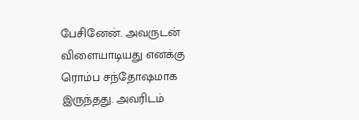பேசினேன். அவருடன் விளையாடியது எனக்கு ரொம்ப சந்தோஷமாக இருந்தது. அவரிடம்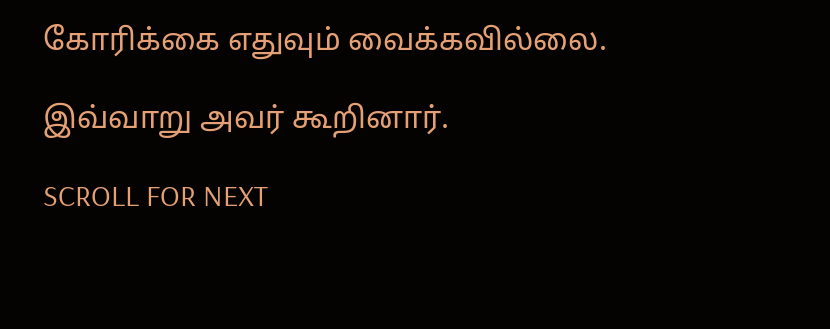கோரிக்கை எதுவும் வைக்கவில்லை.

இவ்வாறு அவர் கூறினார்.

SCROLL FOR NEXT